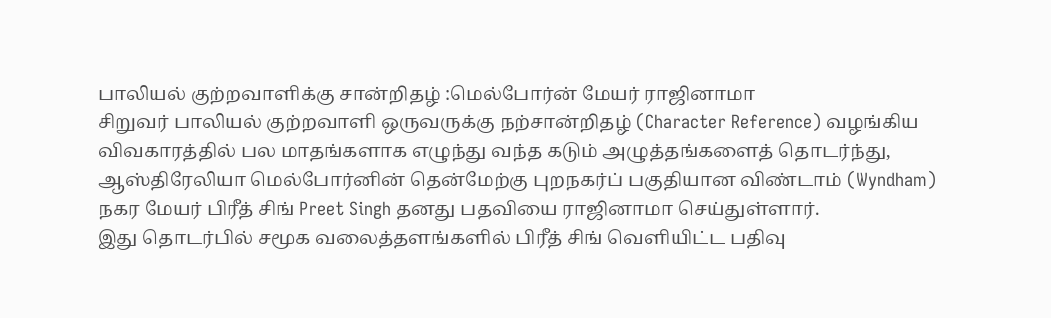பாலியல் குற்றவாளிக்கு சான்றிதழ் :மெல்போர்ன் மேயர் ராஜினாமா
சிறுவர் பாலியல் குற்றவாளி ஒருவருக்கு நற்சான்றிதழ் (Character Reference) வழங்கிய விவகாரத்தில் பல மாதங்களாக எழுந்து வந்த கடும் அழுத்தங்களைத் தொடர்ந்து, ஆஸ்திரேலியா மெல்போர்னின் தென்மேற்கு புறநகர்ப் பகுதியான விண்டாம் (Wyndham) நகர மேயர் பிரீத் சிங் Preet Singh தனது பதவியை ராஜினாமா செய்துள்ளார்.
இது தொடர்பில் சமூக வலைத்தளங்களில் பிரீத் சிங் வெளியிட்ட பதிவு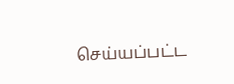செய்யப்பட்ட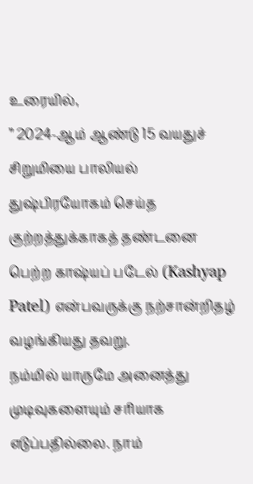உரையில்,
” 2024-ஆம் ஆண்டு 15 வயதுச் சிறுமியை பாலியல் துஷ்பிரயோகம் செய்த குற்றத்துக்காகத் தண்டனை பெற்ற காஷ்யப் படேல் (Kashyap Patel) என்பவருக்கு நற்சான்றிதழ் வழங்கியது தவறு.
நம்மில் யாருமே அனைத்து முடிவுகளையும் சரியாக எடுப்பதில்லை. நாம்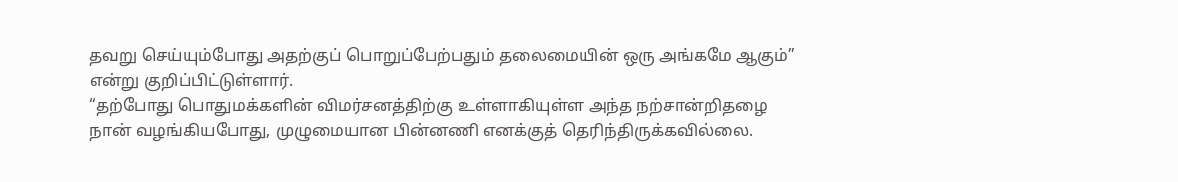தவறு செய்யும்போது அதற்குப் பொறுப்பேற்பதும் தலைமையின் ஒரு அங்கமே ஆகும்” என்று குறிப்பிட்டுள்ளார்.
“தற்போது பொதுமக்களின் விமர்சனத்திற்கு உள்ளாகியுள்ள அந்த நற்சான்றிதழை நான் வழங்கியபோது, முழுமையான பின்னணி எனக்குத் தெரிந்திருக்கவில்லை.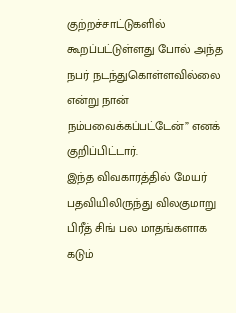குற்றச்சாட்டுகளில் கூறப்பட்டுள்ளது போல் அந்த நபர் நடந்துகொள்ளவில்லை என்று நான் நம்பவைக்கப்பட்டேன்” எனக் குறிப்பிட்டார்.
இந்த விவகாரத்தில் மேயர் பதவியிலிருந்து விலகுமாறு பிரீத் சிங் பல மாதங்களாக கடும்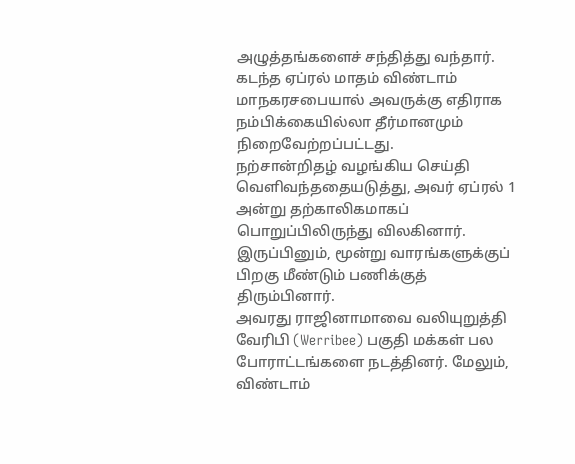அழுத்தங்களைச் சந்தித்து வந்தார். கடந்த ஏப்ரல் மாதம் விண்டாம் மாநகரசபையால் அவருக்கு எதிராக நம்பிக்கையில்லா தீர்மானமும் நிறைவேற்றப்பட்டது.
நற்சான்றிதழ் வழங்கிய செய்தி வெளிவந்ததையடுத்து, அவர் ஏப்ரல் 1 அன்று தற்காலிகமாகப் பொறுப்பிலிருந்து விலகினார். இருப்பினும், மூன்று வாரங்களுக்குப் பிறகு மீண்டும் பணிக்குத் திரும்பினார்.
அவரது ராஜினாமாவை வலியுறுத்தி வேரிபி (Werribee) பகுதி மக்கள் பல போராட்டங்களை நடத்தினர். மேலும், விண்டாம்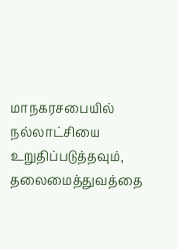மாநகரசபையில் நல்லாட்சியை உறுதிப்படுத்தவும், தலைமைத்துவத்தை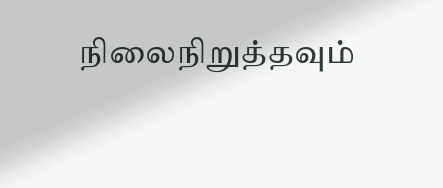நிலைநிறுத்தவும்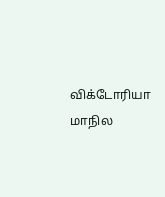விக்டோரியா மாநில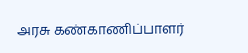அரசு கண்காணிப்பாளர்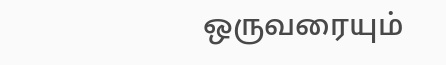ஒருவரையும்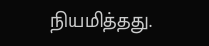நியமித்தது.